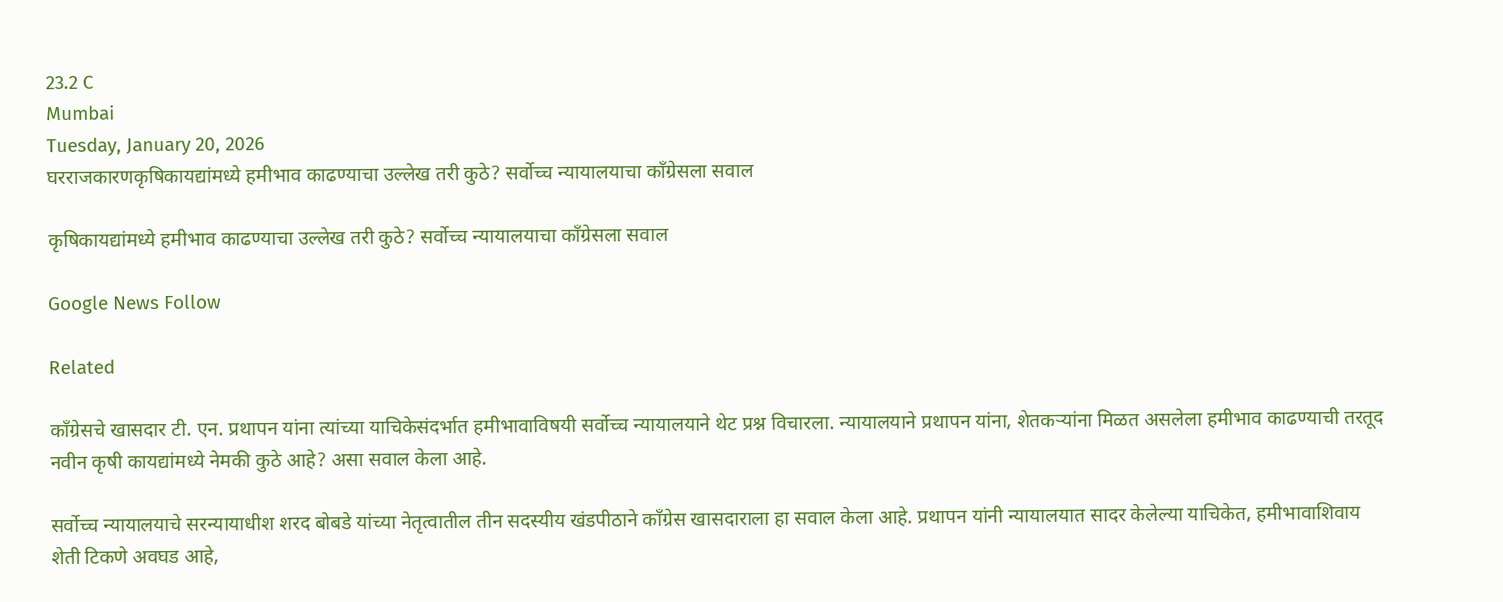23.2 C
Mumbai
Tuesday, January 20, 2026
घरराजकारणकृषिकायद्यांमध्ये हमीभाव काढण्याचा उल्लेख तरी कुठे? सर्वोच्च न्यायालयाचा काँग्रेसला सवाल

कृषिकायद्यांमध्ये हमीभाव काढण्याचा उल्लेख तरी कुठे? सर्वोच्च न्यायालयाचा काँग्रेसला सवाल

Google News Follow

Related

काँग्रेसचे खासदार टी. एन. प्रथापन यांना त्यांच्या याचिकेसंदर्भात हमीभावाविषयी सर्वोच्च न्यायालयाने थेट प्रश्न विचारला. न्यायालयाने प्रथापन यांना, शेतकऱ्यांना मिळत असलेला हमीभाव काढण्याची तरतूद नवीन कृषी कायद्यांमध्ये नेमकी कुठे आहे? असा सवाल केला आहे.

सर्वोच्च न्यायालयाचे सरन्यायाधीश शरद बोबडे यांच्या नेतृत्वातील तीन सदस्यीय खंडपीठाने काँग्रेस खासदाराला हा सवाल केला आहे. प्रथापन यांनी न्यायालयात सादर केलेल्या याचिकेत, हमीभावाशिवाय शेती टिकणे अवघड आहे,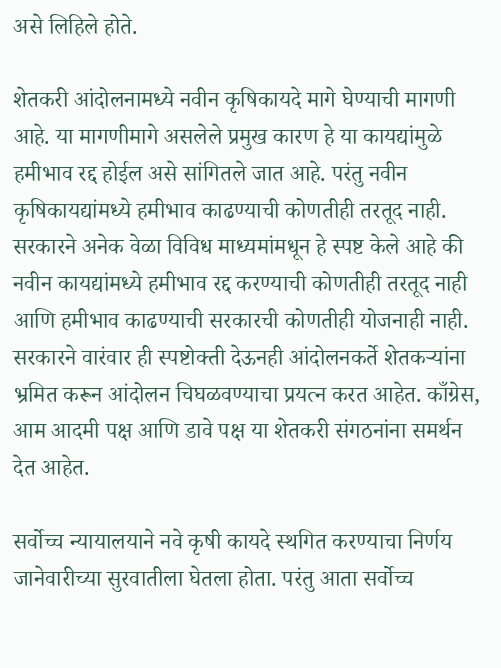असे लिहिले होते.

शेतकरी आंदोलनामध्ये नवीन कृषिकायदे मागे घेण्याची मागणी आहे. या मागणीमागे असलेले प्रमुख कारण हे या कायद्यांमुळे हमीभाव रद्द होईल असे सांगितले जात आहे. परंतु नवीन कृषिकायद्यांमध्ये हमीभाव काढण्याची कोणतीही तरतूद नाही. सरकारने अनेक वेळा विविध माध्यमांमधून हे स्पष्ट केले आहे की नवीन कायद्यांमध्ये हमीभाव रद्द करण्याची कोणतीही तरतूद नाही आणि हमीभाव काढण्याची सरकारची कोणतीही योजनाही नाही. सरकारने वारंवार ही स्पष्टोक्ती देऊनही आंदोलनकर्ते शेतकऱ्यांना भ्रमित करून आंदोलन चिघळवण्याचा प्रयत्न करत आहेत. काँग्रेस, आम आदमी पक्ष आणि डावे पक्ष या शेतकरी संगठनांना समर्थन देत आहेत.

सर्वोच्च न्यायालयाने नवे कृषी कायदे स्थगित करण्याचा निर्णय जानेवारीच्या सुरवातीला घेतला होता. परंतु आता सर्वोच्च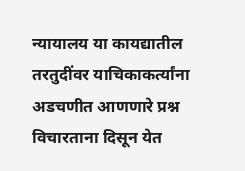न्यायालय या कायद्यातील तरतुदींवर याचिकाकर्त्यांना अडचणीत आणणारे प्रश्न विचारताना दिसून येत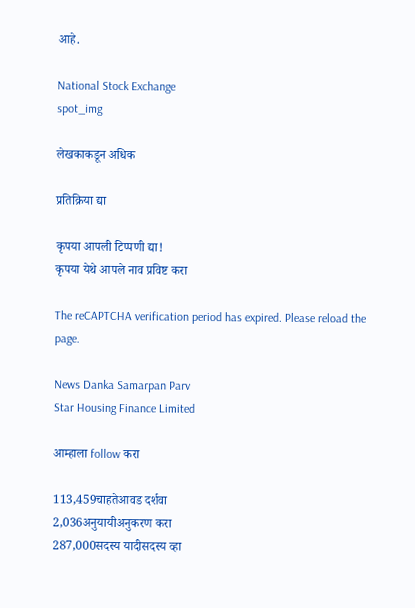आहे.

National Stock Exchange
spot_img

लेखकाकडून अधिक

प्रतिक्रिया द्या

कृपया आपली टिप्पणी द्या!
कृपया येथे आपले नाव प्रविष्ट करा

The reCAPTCHA verification period has expired. Please reload the page.

News Danka Samarpan Parv
Star Housing Finance Limited

आम्हाला follow करा

113,459चाहतेआवड दर्शवा
2,036अनुयायीअनुकरण करा
287,000सदस्य यादीसदस्य व्हा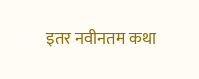इतर नवीनतम कथा